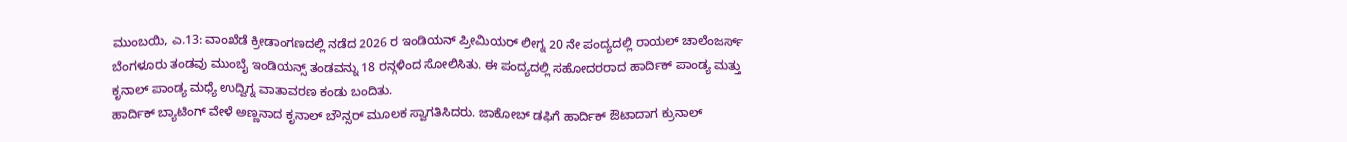ಮುಂಬಯಿ, ಎ.13: ವಾಂಖೆಡೆ ಕ್ರೀಡಾಂಗಣದಲ್ಲಿ ನಡೆದ 2026 ರ ಇಂಡಿಯನ್ ಪ್ರೀಮಿಯರ್ ಲೀಗ್ನ 20 ನೇ ಪಂದ್ಯದಲ್ಲಿ ರಾಯಲ್ ಚಾಲೆಂಜರ್ಸ್ ಬೆಂಗಳೂರು ತಂಡವು ಮುಂಬೈ ಇಂಡಿಯನ್ಸ್ ತಂಡವನ್ನು 18 ರನ್ಗಳಿಂದ ಸೋಲಿಸಿತು. ಈ ಪಂದ್ಯದಲ್ಲಿ ಸಹೋದರರಾದ ಹಾರ್ದಿಕ್ ಪಾಂಡ್ಯ ಮತ್ತು ಕೃನಾಲ್ ಪಾಂಡ್ಯ ಮಧ್ಯೆ ಉದ್ವಿಗ್ನ ವಾತಾವರಣ ಕಂಡು ಬಂದಿತು.
ಹಾರ್ದಿಕ್ ಬ್ಯಾಟಿಂಗ್ ವೇಳೆ ಅಣ್ಣನಾದ ಕೃನಾಲ್ ಬೌನ್ಸರ್ ಮೂಲಕ ಸ್ವಾಗತಿಸಿದರು. ಜಾಕೋಬ್ ಡಫಿಗೆ ಹಾರ್ದಿಕ್ ಔಟಾದಾಗ ಕ್ರುನಾಲ್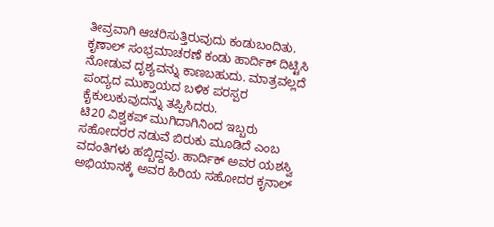ತೀವ್ರವಾಗಿ ಆಚರಿಸುತ್ತಿರುವುದು ಕಂಡುಬಂದಿತು. ಕೃಣಾಲ್ ಸಂಭ್ರಮಾಚರಣೆ ಕಂಡು ಹಾರ್ದಿಕ್ ದಿಟ್ಟಿಸಿ ನೋಡುವ ದೃಶ್ಯವನ್ನು ಕಾಣಬಹುದು. ಮಾತ್ರವಲ್ಲದೆ ಪಂದ್ಯದ ಮುಕ್ತಾಯದ ಬಳಿಕ ಪರಸ್ಪರ ಕೈಕುಲುಕುವುದನ್ನು ತಪ್ಪಿಸಿದರು.
ಟಿ20 ವಿಶ್ವಕಪ್ ಮುಗಿದಾಗಿನಿಂದ ಇಬ್ಬರು ಸಹೋದರರ ನಡುವೆ ಬಿರುಕು ಮೂಡಿದೆ ಎಂಬ ವದಂತಿಗಳು ಹಬ್ಬಿದ್ದವು. ಹಾರ್ದಿಕ್ ಅವರ ಯಶಸ್ವಿ ಅಭಿಯಾನಕ್ಕೆ ಅವರ ಹಿರಿಯ ಸಹೋದರ ಕೃನಾಲ್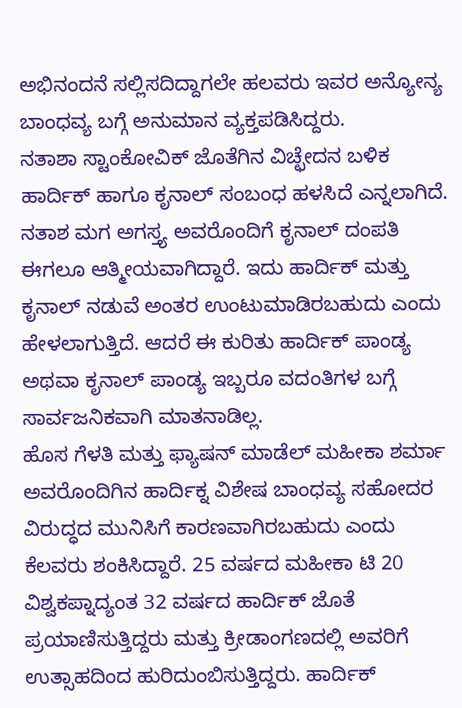ಅಭಿನಂದನೆ ಸಲ್ಲಿಸದಿದ್ದಾಗಲೇ ಹಲವರು ಇವರ ಅನ್ಯೋನ್ಯ ಬಾಂಧವ್ಯ ಬಗ್ಗೆ ಅನುಮಾನ ವ್ಯಕ್ತಪಡಿಸಿದ್ದರು.
ನತಾಶಾ ಸ್ಟಾಂಕೋವಿಕ್ ಜೊತೆಗಿನ ವಿಚ್ಛೇದನ ಬಳಿಕ ಹಾರ್ದಿಕ್ ಹಾಗೂ ಕೃನಾಲ್ ಸಂಬಂಧ ಹಳಸಿದೆ ಎನ್ನಲಾಗಿದೆ. ನತಾಶ ಮಗ ಅಗಸ್ತ್ಯ ಅವರೊಂದಿಗೆ ಕೃನಾಲ್ ದಂಪತಿ ಈಗಲೂ ಆತ್ಮೀಯವಾಗಿದ್ದಾರೆ. ಇದು ಹಾರ್ದಿಕ್ ಮತ್ತು ಕೃನಾಲ್ ನಡುವೆ ಅಂತರ ಉಂಟುಮಾಡಿರಬಹುದು ಎಂದು ಹೇಳಲಾಗುತ್ತಿದೆ. ಆದರೆ ಈ ಕುರಿತು ಹಾರ್ದಿಕ್ ಪಾಂಡ್ಯ ಅಥವಾ ಕೃನಾಲ್ ಪಾಂಡ್ಯ ಇಬ್ಬರೂ ವದಂತಿಗಳ ಬಗ್ಗೆ ಸಾರ್ವಜನಿಕವಾಗಿ ಮಾತನಾಡಿಲ್ಲ.
ಹೊಸ ಗೆಳತಿ ಮತ್ತು ಫ್ಯಾಷನ್ ಮಾಡೆಲ್ ಮಹೀಕಾ ಶರ್ಮಾ ಅವರೊಂದಿಗಿನ ಹಾರ್ದಿಕ್ನ ವಿಶೇಷ ಬಾಂಧವ್ಯ ಸಹೋದರ ವಿರುದ್ಧದ ಮುನಿಸಿಗೆ ಕಾರಣವಾಗಿರಬಹುದು ಎಂದು ಕೆಲವರು ಶಂಕಿಸಿದ್ದಾರೆ. 25 ವರ್ಷದ ಮಹೀಕಾ ಟಿ 20 ವಿಶ್ವಕಪ್ನಾದ್ಯಂತ 32 ವರ್ಷದ ಹಾರ್ದಿಕ್ ಜೊತೆ ಪ್ರಯಾಣಿಸುತ್ತಿದ್ದರು ಮತ್ತು ಕ್ರೀಡಾಂಗಣದಲ್ಲಿ ಅವರಿಗೆ ಉತ್ಸಾಹದಿಂದ ಹುರಿದುಂಬಿಸುತ್ತಿದ್ದರು. ಹಾರ್ದಿಕ್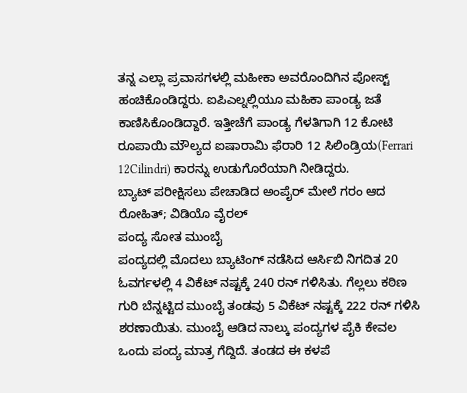ತನ್ನ ಎಲ್ಲಾ ಪ್ರವಾಸಗಳಲ್ಲಿ ಮಹೀಕಾ ಅವರೊಂದಿಗಿನ ಪೋಸ್ಟ್ ಹಂಚಿಕೊಂಡಿದ್ದರು. ಐಪಿಎಲ್ನಲ್ಲಿಯೂ ಮಹಿಕಾ ಪಾಂಡ್ಯ ಜತೆ ಕಾಣಿಸಿಕೊಂಡಿದ್ದಾರೆ. ಇತ್ತೀಚೆಗೆ ಪಾಂಡ್ಯ ಗೆಳತಿಗಾಗಿ 12 ಕೋಟಿ ರೂಪಾಯಿ ಮೌಲ್ಯದ ಐಷಾರಾಮಿ ಫೆರಾರಿ 12 ಸಿಲಿಂಡ್ರಿಯ(Ferrari 12Cilindri) ಕಾರನ್ನು ಉಡುಗೊರೆಯಾಗಿ ನೀಡಿದ್ದರು.
ಬ್ಯಾಟ್ ಪರೀಕ್ಷಿಸಲು ಪೇಚಾಡಿದ ಅಂಪೈರ್ ಮೇಲೆ ಗರಂ ಆದ ರೋಹಿತ್; ವಿಡಿಯೊ ವೈರಲ್
ಪಂದ್ಯ ಸೋತ ಮುಂಬೈ
ಪಂದ್ಯದಲ್ಲಿ ಮೊದಲು ಬ್ಯಾಟಿಂಗ್ ನಡೆಸಿದ ಆರ್ಸಿಬಿ ನಿಗದಿತ 20 ಓವರ್ಗಳಲ್ಲಿ 4 ವಿಕೆಟ್ ನಷ್ಟಕ್ಕೆ 240 ರನ್ ಗಳಿಸಿತು. ಗೆಲ್ಲಲು ಕಠಿಣ ಗುರಿ ಬೆನ್ನಟ್ಟಿದ ಮುಂಬೈ ತಂಡವು 5 ವಿಕೆಟ್ ನಷ್ಟಕ್ಕೆ 222 ರನ್ ಗಳಿಸಿ ಶರಣಾಯಿತು. ಮುಂಬೈ ಆಡಿದ ನಾಲ್ಕು ಪಂದ್ಯಗಳ ಪೈಕಿ ಕೇವಲ ಒಂದು ಪಂದ್ಯ ಮಾತ್ರ ಗೆದ್ದಿದೆ. ತಂಡದ ಈ ಕಳಪೆ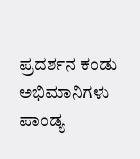ಪ್ರದರ್ಶನ ಕಂಡು ಅಭಿಮಾನಿಗಳು ಪಾಂಡ್ಯ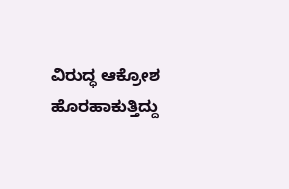ವಿರುದ್ಧ ಆಕ್ರೋಶ ಹೊರಹಾಕುತ್ತಿದ್ದು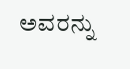ಅವರನ್ನು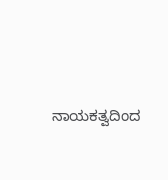ನಾಯಕತ್ವದಿಂದ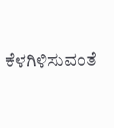ಕೆಳಗಿಳಿಸುವಂತೆ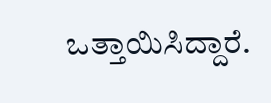ಒತ್ತಾಯಿಸಿದ್ದಾರೆ.